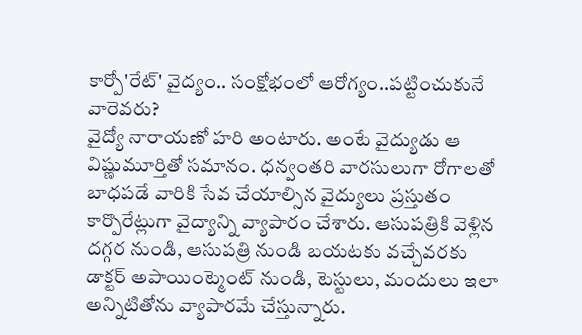కార్పో'రేట్' వైద్యం.. సంక్షోభంలో ఆరోగ్యం..పట్టించుకునే వారెవరు?
వైద్యో నారాయణో హరి అంటారు. అంటే వైద్యుడు ఆ విష్ణుమూర్తితో సమానం. ధన్వంతరి వారసులుగా రోగాలతో బాధపడే వారికి సేవ చేయాల్సిన వైద్యులు ప్రస్తుతం కార్పొరేట్లుగా వైద్యాన్ని వ్యాపారం చేశారు. ఆసుపత్రికి వెళ్లిన దగ్గర నుండి, ఆసుపత్రి నుండి బయటకు వచ్చేవరకు డాక్టర్ అపాయింట్మెంట్ నుండి, టెస్టులు, మందులు ఇలా అన్నిటితోను వ్యాపారమే చేస్తున్నారు.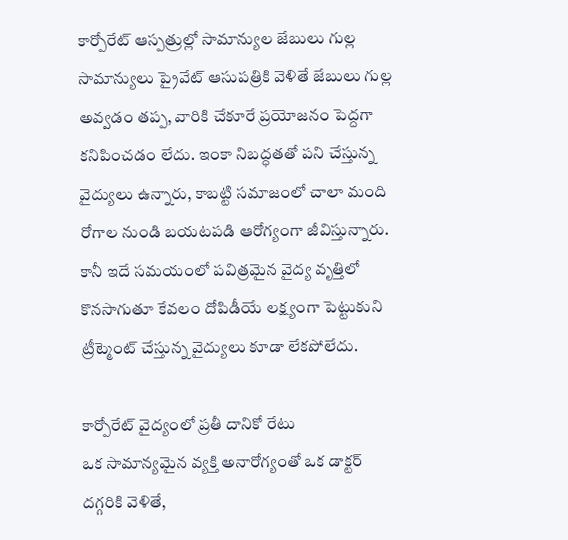కార్పోరేట్ ఆస్పత్రుల్లో సామాన్యుల జేబులు గుల్ల
సామాన్యులు ప్రైవేట్ ఆసుపత్రికి వెళితే జేబులు గుల్ల అవ్వడం తప్ప, వారికి చేకూరే ప్రయోజనం పెద్దగా కనిపించడం లేదు. ఇంకా నిబద్ధతతో పని చేస్తున్న వైద్యులు ఉన్నారు, కాబట్టి సమాజంలో చాలా మంది రోగాల నుండి బయటపడి ఆరోగ్యంగా జీవిస్తున్నారు. కానీ ఇదే సమయంలో పవిత్రమైన వైద్య వృత్తిలో కొనసాగుతూ కేవలం దోపిడీయే లక్ష్యంగా పెట్టుకుని ట్రీట్మెంట్ చేస్తున్న వైద్యులు కూడా లేకపోలేదు.

కార్పోరేట్ వైద్యంలో ప్రతీ దానికో రేటు
ఒక సామాన్యమైన వ్యక్తి అనారోగ్యంతో ఒక డాక్టర్ దగ్గరికి వెళితే,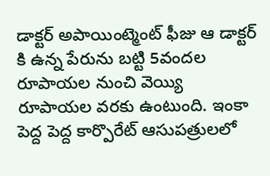డాక్టర్ అపాయింట్మెంట్ ఫీజు ఆ డాక్టర్ కి ఉన్న పేరును బట్టి 5వందల రూపాయల నుంచి వెయ్యి రూపాయల వరకు ఉంటుంది. ఇంకా పెద్ద పెద్ద కార్పొరేట్ ఆసుపత్రులలో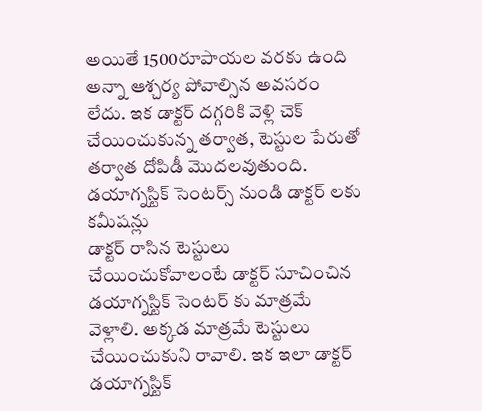అయితే 1500రూపాయల వరకు ఉంది అన్నా ఆశ్చర్య పోవాల్సిన అవసరం లేదు. ఇక డాక్టర్ దగ్గరికి వెళ్లి చెక్ చేయించుకున్న తర్వాత, టెస్టుల పేరుతో తర్వాత దోపిడీ మొదలవుతుంది.
డయాగ్నస్టిక్ సెంటర్స్ నుండి డాక్టర్ లకు కమీషన్లు
డాక్టర్ రాసిన టెస్టులు చేయించుకోవాలంటే డాక్టర్ సూచించిన డయాగ్నస్టిక్ సెంటర్ కు మాత్రమే వెళ్లాలి. అక్కడ మాత్రమే టెస్టులు చేయించుకుని రావాలి. ఇక ఇలా డాక్టర్ డయాగ్నస్టిక్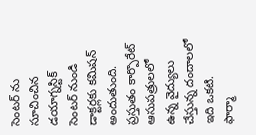సెంటర్ ను సూచించిన డయాగ్నస్టిక్ సెంటర్ నుండి డాక్టర్లకు కమిషన్ అందుతుంది. ప్రస్తుతం కార్పొరేట్ ఆసుపత్రులలో ఉన్న వైద్యులు చేస్తున్న దందాలలో ఇది ఒకటి.
ఫార్మా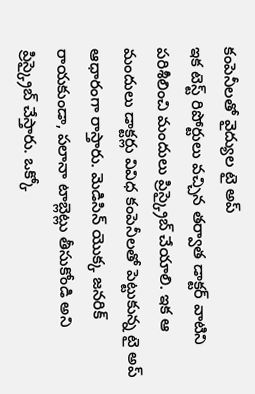కంపెనీలతో వైద్యుల టై అప్
ఇక టెస్ట్ రిపోర్టులు వచ్చిన తర్వాత డాక్టర్ వాటిని పరిశీలించి మందులు ప్రిస్క్రైబ్ చేయాలి. ఇక ఆ మందులు డాక్టర్లు వివిధ కంపెనీలతో పెట్టుకున్న టై అప్ ఆధారంగా రాస్తారు. మెడిసిన్ యొక్క జనరిక్ రాయకుండా, పలానా టాబ్లెట్లు తీసుకోండి అని ప్రిస్క్రైబ్ చేస్తారు. ఒక్కో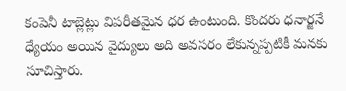కంపెనీ టాబ్లెట్లు విపరీతమైన ధర ఉంటుంది. కొందరు ధనార్జనే ధ్యేయం అయిన వైద్యులు అది అవసరం లేకున్నప్పటికీ మనకు సూచిస్తారు.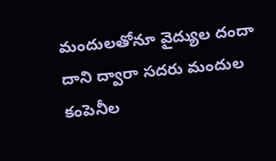మందులతోనూ వైద్యుల దందా
దాని ద్వారా సదరు మందుల కంపెనీల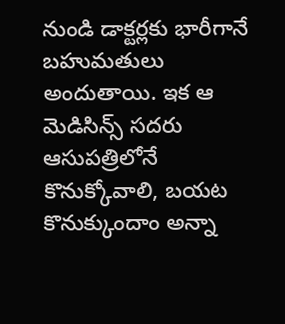నుండి డాక్టర్లకు భారీగానే బహుమతులు అందుతాయి. ఇక ఆ మెడిసిన్స్ సదరు ఆసుపత్రిలోనే కొనుక్కోవాలి, బయట కొనుక్కుందాం అన్నా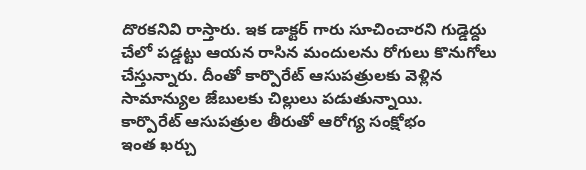దొరకనివి రాస్తారు. ఇక డాక్టర్ గారు సూచించారని గుడ్డెద్దు చేలో పడ్డట్టు ఆయన రాసిన మందులను రోగులు కొనుగోలు చేస్తున్నారు. దీంతో కార్పొరేట్ ఆసుపత్రులకు వెళ్లిన సామాన్యుల జేబులకు చిల్లులు పడుతున్నాయి.
కార్పొరేట్ ఆసుపత్రుల తీరుతో ఆరోగ్య సంక్షోభం
ఇంత ఖర్చు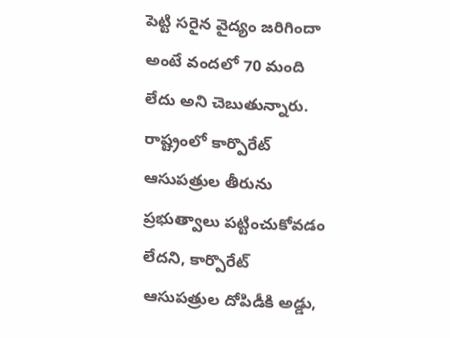పెట్టి సరైన వైద్యం జరిగిందా అంటే వందలో 70 మంది లేదు అని చెబుతున్నారు. రాష్ట్రంలో కార్పొరేట్ ఆసుపత్రుల తీరును ప్రభుత్వాలు పట్టించుకోవడం లేదని, కార్పొరేట్ ఆసుపత్రుల దోపిడీకి అడ్డు,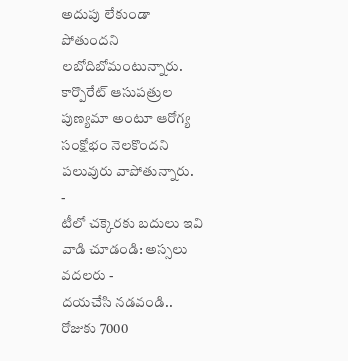అదుపు లేకుండా పోతుందని లబోదిబోమంటున్నారు. కార్పొరేట్ ఆసుపత్రుల పుణ్యమా అంటూ ఆరోగ్య సంక్షోభం నెలకొందని పలువురు వాపోతున్నారు.
-
టీలో చక్కెరకు బదులు ఇవి వాడి చూడండి: అస్సలు వదలరు -
దయచేసి నడవండి.. రోజుకు 7000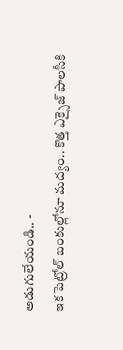అడుగులేయండి.. -
ఇక పెట్రోల్ బంకుల్లోనూ మద్యం.. కొత్త ఎక్సైజ్ పాలసీకి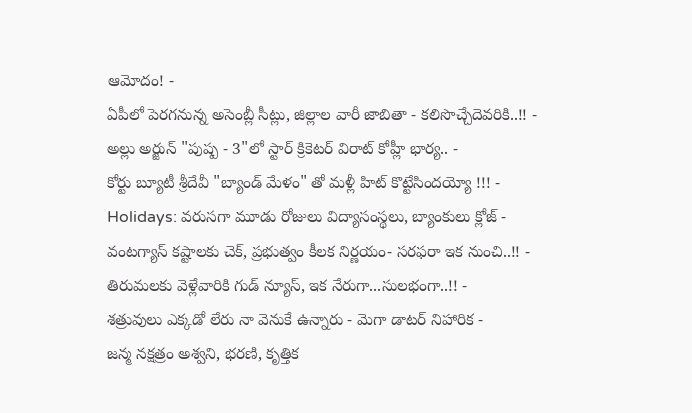ఆమోదం! -
ఏపీలో పెరగనున్న అసెంబ్లీ సీట్లు, జిల్లాల వారీ జాబితా - కలిసొచ్చేదెవరికి..!! -
అల్లు అర్జున్ "పుష్ప - 3"లో స్టార్ క్రికెటర్ విరాట్ కోహ్లీ భార్య.. -
కోర్టు బ్యూటీ శ్రీదేవీ "బ్యాండ్ మేళం" తో మళ్లీ హిట్ కొట్టేసిందయ్యో !!! -
Holidays: వరుసగా మూడు రోజులు విద్యాసంస్థలు, బ్యాంకులు క్లోజ్ -
వంటగ్యాస్ కష్టాలకు చెక్, ప్రభుత్వం కీలక నిర్ణయం- సరఫరా ఇక నుంచి..!! -
తిరుమలకు వెళ్లేవారికి గుడ్ న్యూస్, ఇక నేరుగా...సులభంగా..!! -
శత్రువులు ఎక్కడో లేరు నా వెనుకే ఉన్నారు - మెగా డాటర్ నిహారిక -
జన్మ నక్షత్రం అశ్వని, భరణి, కృత్తిక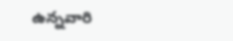ఉన్నవారి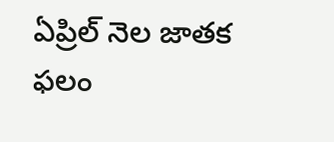ఏప్రిల్ నెల జాతక ఫలం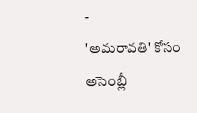-
'అమరావతి' కోసం అసెంబ్లీ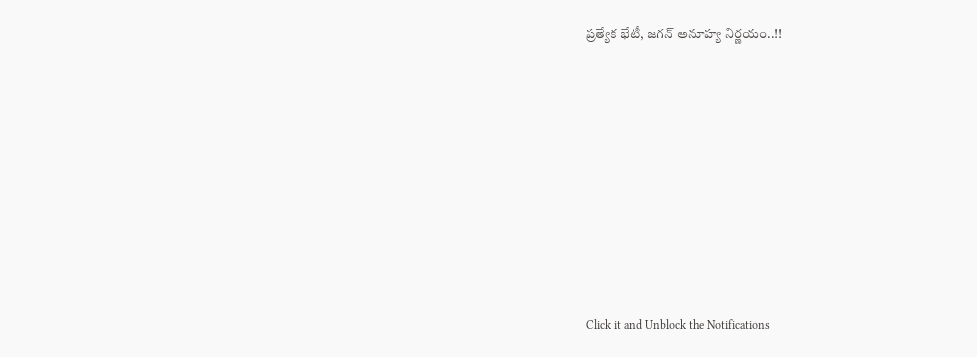ప్రత్యేక భేటీ, జగన్ అనూహ్య నిర్ణయం..!!












Click it and Unblock the Notifications